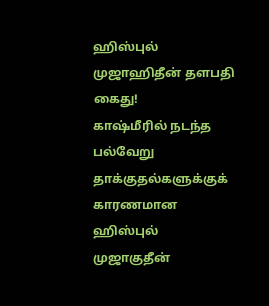ஹிஸ்புல் முஜாஹிதீன் தளபதி கைது!
காஷ்மீரில் நடந்த பல்வேறு தாக்குதல்களுக்குக் காரணமான ஹிஸ்புல் முஜாகுதீன்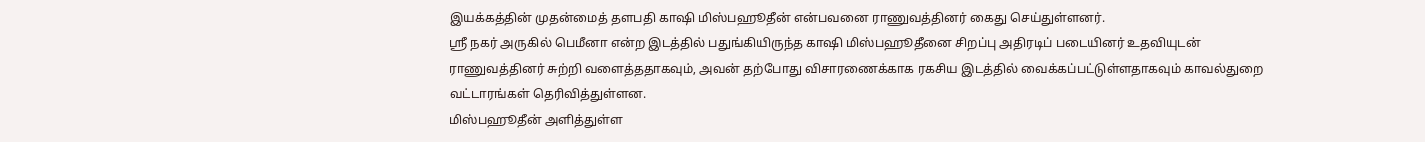இயக்கத்தின் முதன்மைத் தளபதி காஷி மிஸ்பஹூதீன் என்பவனை ராணுவத்தினர் கைது செய்துள்ளனர்.
ஸ்ரீ நகர் அருகில் பெமீனா என்ற இடத்தில் பதுங்கியிருந்த காஷி மிஸ்பஹூதீனை சிறப்பு அதிரடிப் படையினர் உதவியுடன் ராணுவத்தினர் சுற்றி வளைத்ததாகவும், அவன் தற்போது விசாரணைக்காக ரகசிய இடத்தில் வைக்கப்பட்டுள்ளதாகவும் காவல்துறை வட்டாரங்கள் தெரிவித்துள்ளன.
மிஸ்பஹூதீன் அளித்துள்ள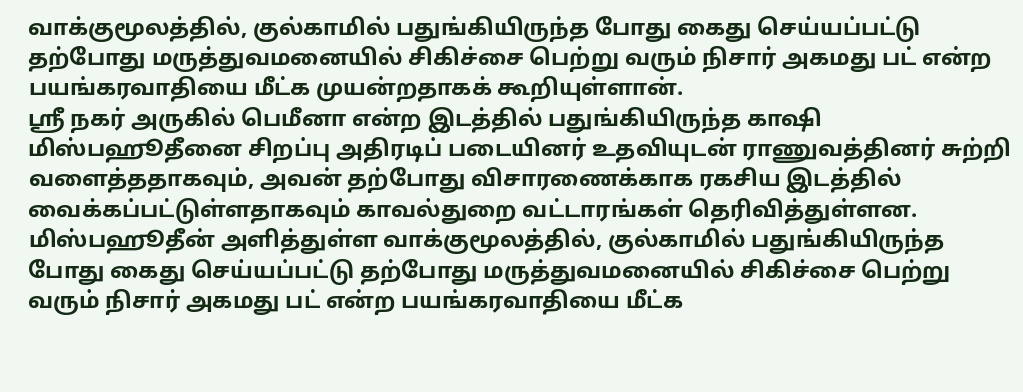வாக்குமூலத்தில், குல்காமில் பதுங்கியிருந்த போது கைது செய்யப்பட்டு தற்போது மருத்துவமனையில் சிகிச்சை பெற்று வரும் நிசார் அகமது பட் என்ற பயங்கரவாதியை மீட்க முயன்றதாகக் கூறியுள்ளான்.
ஸ்ரீ நகர் அருகில் பெமீனா என்ற இடத்தில் பதுங்கியிருந்த காஷி மிஸ்பஹூதீனை சிறப்பு அதிரடிப் படையினர் உதவியுடன் ராணுவத்தினர் சுற்றி வளைத்ததாகவும், அவன் தற்போது விசாரணைக்காக ரகசிய இடத்தில் வைக்கப்பட்டுள்ளதாகவும் காவல்துறை வட்டாரங்கள் தெரிவித்துள்ளன.
மிஸ்பஹூதீன் அளித்துள்ள வாக்குமூலத்தில், குல்காமில் பதுங்கியிருந்த போது கைது செய்யப்பட்டு தற்போது மருத்துவமனையில் சிகிச்சை பெற்று வரும் நிசார் அகமது பட் என்ற பயங்கரவாதியை மீட்க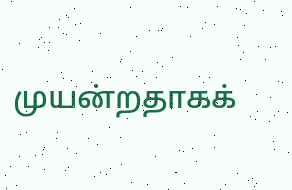முயன்றதாகக்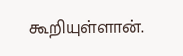கூறியுள்ளான்.